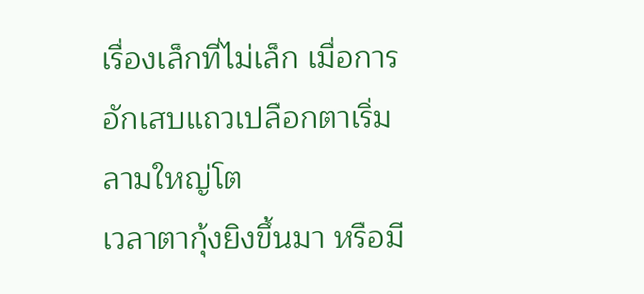เรื่องเล็กที่ไม่เล็ก เมื่อการอักเสบแถวเปลือกตาเริ่มลามใหญ่โต
เวลาตากุ้งยิงขึ้นมา หรือมี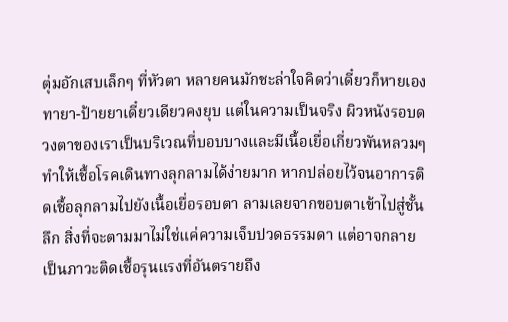ตุ่มอักเสบเล็กๆ ที่หัวตา หลายคนมักชะล่าใจคิดว่าเดี๋ยวก็หายเอง ทายา-ป้ายยาเดี๋ยวเดียวคงยุบ แต่ในความเป็นจริง ผิวหนังรอบดวงตาของเราเป็นบริเวณที่บอบบางและมีเนื้อเยื่อเกี่ยวพันหลวมๆ ทำให้เชื้อโรคเดินทางลุกลามได้ง่ายมาก หากปล่อยไว้จนอาการติดเชื้อลุกลามไปยังเนื้อเยื่อรอบตา ลามเลยจากขอบตาเข้าไปสู่ชั้นลึก สิ่งที่จะตามมาไม่ใช่แค่ความเจ็บปวดธรรมดา แต่อาจกลายเป็นภาวะติดเชื้อรุนแรงที่อันตรายถึง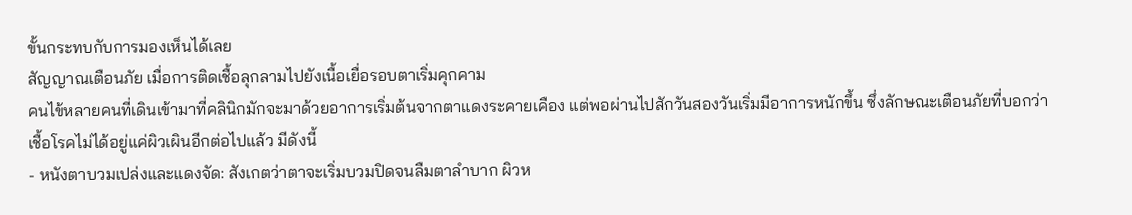ขั้นกระทบกับการมองเห็นได้เลย
สัญญาณเตือนภัย เมื่อการติดเชื้อลุกลามไปยังเนื้อเยื่อรอบตาเริ่มคุกคาม
คนไข้หลายคนที่เดินเข้ามาที่คลินิกมักจะมาด้วยอาการเริ่มต้นจากตาแดงระคายเคือง แต่พอผ่านไปสักวันสองวันเริ่มมีอาการหนักขึ้น ซึ่งลักษณะเตือนภัยที่บอกว่าเชื้อโรคไม่ได้อยู่แค่ผิวเผินอีกต่อไปแล้ว มีดังนี้
- หนังตาบวมเปล่งและแดงจัด: สังเกตว่าตาจะเริ่มบวมปิดจนลืมตาลำบาก ผิวห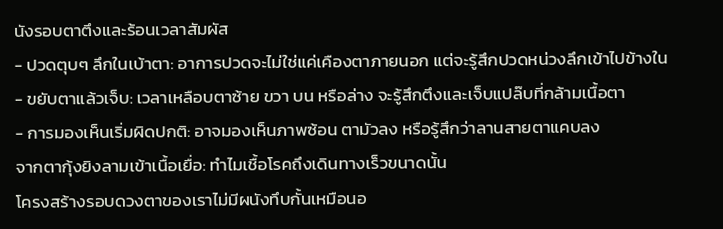นังรอบตาตึงและร้อนเวลาสัมผัส
- ปวดตุบๆ ลึกในเบ้าตา: อาการปวดจะไม่ใช่แค่เคืองตาภายนอก แต่จะรู้สึกปวดหน่วงลึกเข้าไปข้างใน
- ขยับตาแล้วเจ็บ: เวลาเหลือบตาซ้าย ขวา บน หรือล่าง จะรู้สึกตึงและเจ็บแปล๊บที่กล้ามเนื้อตา
- การมองเห็นเริ่มผิดปกติ: อาจมองเห็นภาพซ้อน ตามัวลง หรือรู้สึกว่าลานสายตาแคบลง
จากตากุ้งยิงลามเข้าเนื้อเยื่อ: ทำไมเชื้อโรคถึงเดินทางเร็วขนาดนั้น
โครงสร้างรอบดวงตาของเราไม่มีผนังทึบกั้นเหมือนอ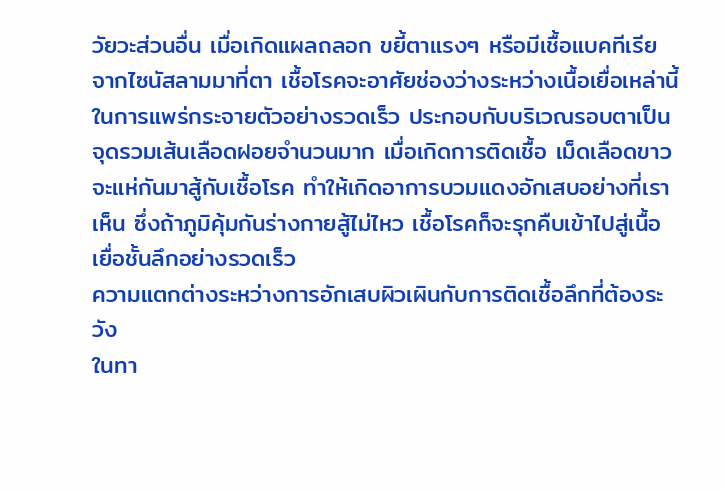วัยวะส่วนอื่น เมื่อเกิดแผลถลอก ขยี้ตาแรงๆ หรือมีเชื้อแบคทีเรียจากไซนัสลามมาที่ตา เชื้อโรคจะอาศัยช่องว่างระหว่างเนื้อเยื่อเหล่านี้ในการแพร่กระจายตัวอย่างรวดเร็ว ประกอบกับบริเวณรอบตาเป็นจุดรวมเส้นเลือดฝอยจำนวนมาก เมื่อเกิดการติดเชื้อ เม็ดเลือดขาวจะแห่กันมาสู้กับเชื้อโรค ทำให้เกิดอาการบวมแดงอักเสบอย่างที่เราเห็น ซึ่งถ้าภูมิคุ้มกันร่างกายสู้ไม่ไหว เชื้อโรคก็จะรุกคืบเข้าไปสู่เนื้อเยื่อชั้นลึกอย่างรวดเร็ว
ความแตกต่างระหว่างการอักเสบผิวเผินกับการติดเชื้อลึกที่ต้องระวัง
ในทา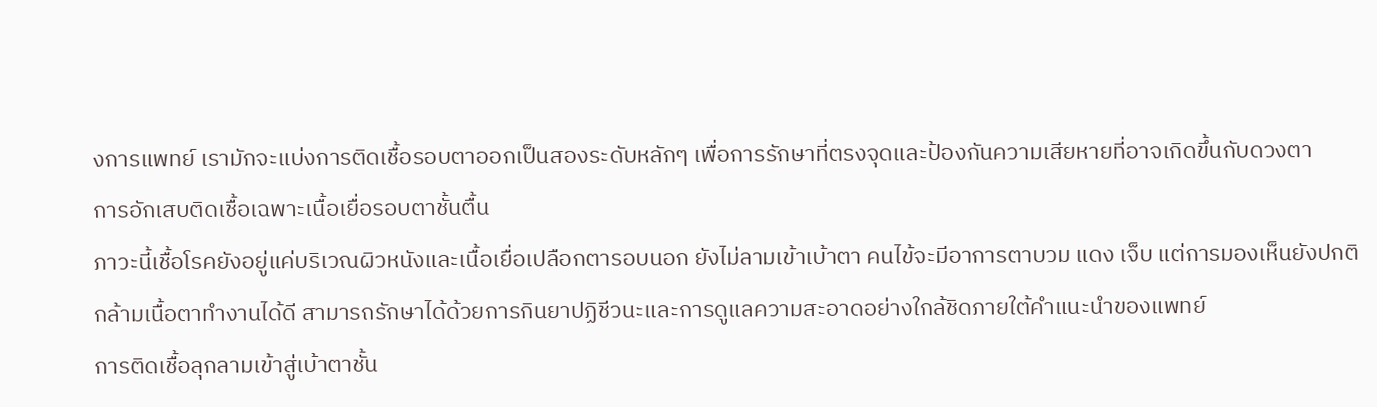งการแพทย์ เรามักจะแบ่งการติดเชื้อรอบตาออกเป็นสองระดับหลักๆ เพื่อการรักษาที่ตรงจุดและป้องกันความเสียหายที่อาจเกิดขึ้นกับดวงตา
การอักเสบติดเชื้อเฉพาะเนื้อเยื่อรอบตาชั้นตื้น
ภาวะนี้เชื้อโรคยังอยู่แค่บริเวณผิวหนังและเนื้อเยื่อเปลือกตารอบนอก ยังไม่ลามเข้าเบ้าตา คนไข้จะมีอาการตาบวม แดง เจ็บ แต่การมองเห็นยังปกติ กล้ามเนื้อตาทำงานได้ดี สามารถรักษาได้ด้วยการกินยาปฏิชีวนะและการดูแลความสะอาดอย่างใกล้ชิดภายใต้คำแนะนำของแพทย์
การติดเชื้อลุกลามเข้าสู่เบ้าตาชั้น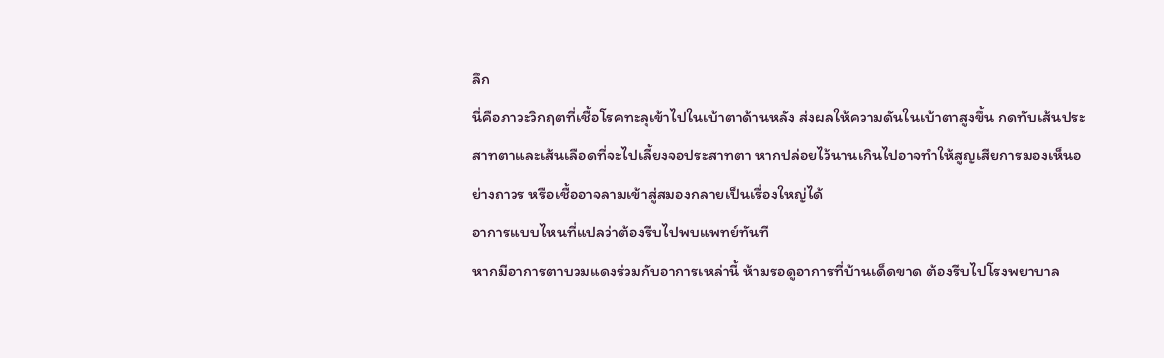ลึก
นี่คือภาวะวิกฤตที่เชื้อโรคทะลุเข้าไปในเบ้าตาด้านหลัง ส่งผลให้ความดันในเบ้าตาสูงขึ้น กดทับเส้นประสาทตาและเส้นเลือดที่จะไปเลี้ยงจอประสาทตา หากปล่อยไว้นานเกินไปอาจทำให้สูญเสียการมองเห็นอย่างถาวร หรือเชื้ออาจลามเข้าสู่สมองกลายเป็นเรื่องใหญ่ได้
อาการแบบไหนที่แปลว่าต้องรีบไปพบแพทย์ทันที
หากมีอาการตาบวมแดงร่วมกับอาการเหล่านี้ ห้ามรอดูอาการที่บ้านเด็ดขาด ต้องรีบไปโรงพยาบาล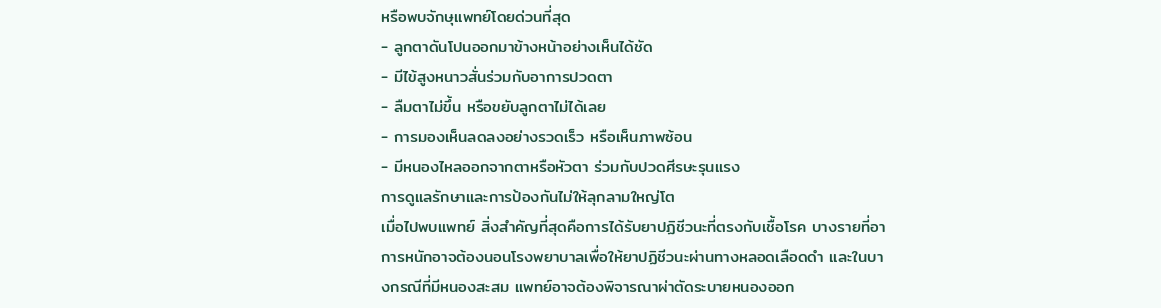หรือพบจักษุแพทย์โดยด่วนที่สุด
- ลูกตาดันโปนออกมาข้างหน้าอย่างเห็นได้ชัด
- มีไข้สูงหนาวสั่นร่วมกับอาการปวดตา
- ลืมตาไม่ขึ้น หรือขยับลูกตาไม่ได้เลย
- การมองเห็นลดลงอย่างรวดเร็ว หรือเห็นภาพซ้อน
- มีหนองไหลออกจากตาหรือหัวตา ร่วมกับปวดศีรษะรุนแรง
การดูแลรักษาและการป้องกันไม่ให้ลุกลามใหญ่โต
เมื่อไปพบแพทย์ สิ่งสำคัญที่สุดคือการได้รับยาปฏิชีวนะที่ตรงกับเชื้อโรค บางรายที่อาการหนักอาจต้องนอนโรงพยาบาลเพื่อให้ยาปฏิชีวนะผ่านทางหลอดเลือดดำ และในบางกรณีที่มีหนองสะสม แพทย์อาจต้องพิจารณาผ่าตัดระบายหนองออก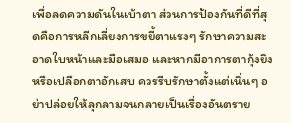เพื่อลดความดันในเบ้าตา ส่วนการป้องกันที่ดีที่สุดคือการหลีกเลี่ยงการขยี้ตาแรงๆ รักษาความสะอาดใบหน้าและมือเสมอ และหากมีอาการตากุ้งยิงหรือเปลือกตาอักเสบ ควรรีบรักษาตั้งแต่เนิ่นๆ อย่าปล่อยให้ลุกลามจนกลายเป็นเรื่องอันตราย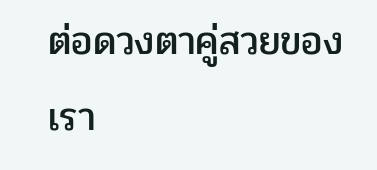ต่อดวงตาคู่สวยของเรา